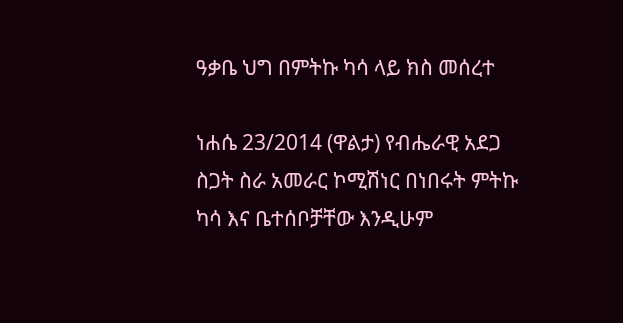ዓቃቤ ህግ በምትኩ ካሳ ላይ ክስ መሰረተ

ነሐሴ 23/2014 (ዋልታ) የብሔራዊ አደጋ ስጋት ስራ አመራር ኮሚሽነር በነበሩት ምትኩ ካሳ እና ቤተሰቦቻቸው እንዲሁም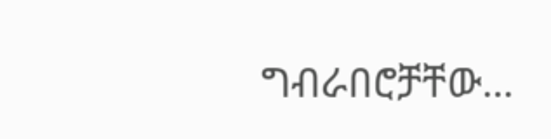ግብራበሮቻቸው…